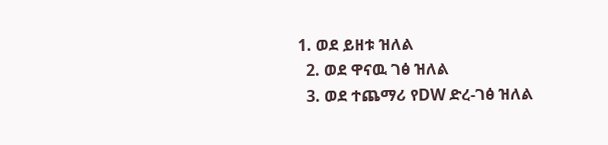1. ወደ ይዘቱ ዝለል
  2. ወደ ዋናዉ ገፅ ዝለል
  3. ወደ ተጨማሪ የDW ድረ-ገፅ ዝለል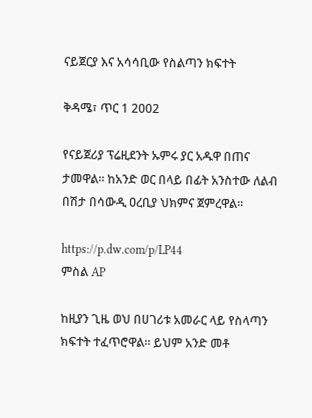ናይጀርያ እና አሳሳቢው የስልጣን ክፍተት

ቅዳሜ፣ ጥር 1 2002

የናይጀሪያ ፕሬዚደንት ኡምሩ ያር አዱዋ በጠና ታመዋል። ከአንድ ወር በላይ በፊት አንስተው ለልብ በሽታ በሳውዲ ዐረቢያ ህክምና ጀምረዋል።

https://p.dw.com/p/LP44
ምስል AP

ከዚያን ጊዜ ወህ በሀገሪቱ አመራር ላይ የስላጣን ክፍተት ተፈጥሮዋል። ይህም አንድ መቶ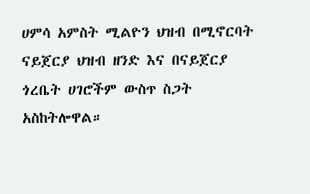ሀምሳ አምስት ሚልዮን ህዝብ በሚኖርባት ናይጀርያ ህዝብ ዘንድ እና በናይጀርያ ጎረቤት ሀገሮችም ውስጥ ስጋት አስከትሎዋል።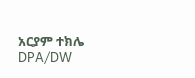አርያም ተክሌ
DPA/DW